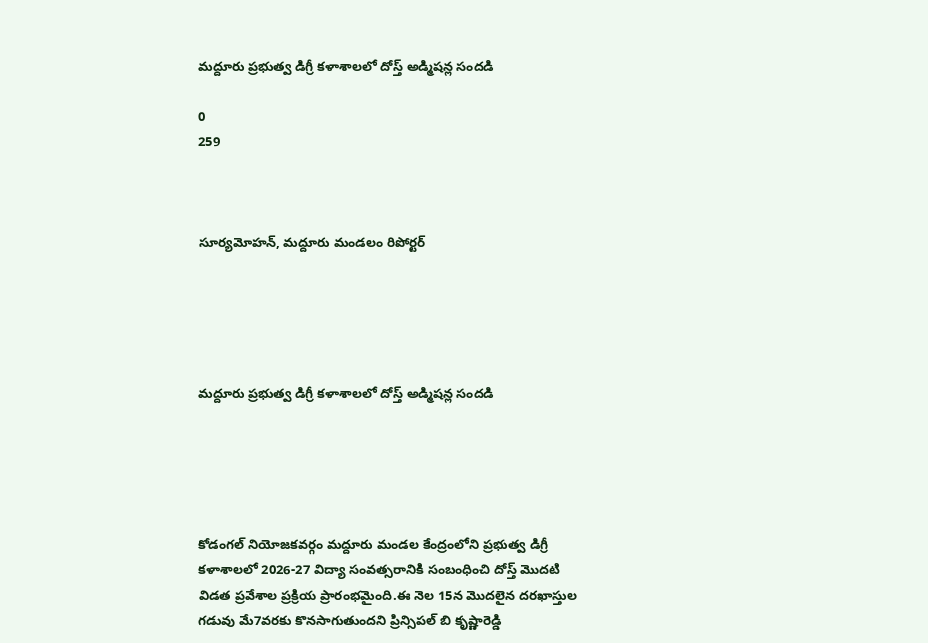మద్దూరు ప్రభుత్వ డిగ్రీ కళాశాలలో దోస్త్ అడ్మిషన్ల సందడి

0
259



సూర్యమోహన్, మద్దూరు మండలం రిపోర్టర్





మద్దూరు ప్రభుత్వ డిగ్రీ కళాశాలలో దోస్త్ అడ్మిషన్ల సందడి





కోడంగల్ నియోజకవర్గం మద్దూరు మండల కేంద్రంలోని ప్రభుత్వ డిగ్రీ కళాశాలలో 2026-27 విద్యా సంవత్సరానికి సంబంధించి దోస్త్ మొదటి విడత ప్రవేశాల ప్రక్రియ ప్రారంభమైంది.ఈ నెల 15న మొదలైన దరఖాస్తుల గడువు మే7వరకు కొనసాగుతుందని ప్రిన్సిపల్ బి కృష్ణారెడ్డి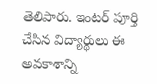తెలిపారు. ఇంటర్ పూర్తి చేసిన విద్యార్థులు ఈ అవకాశాన్ని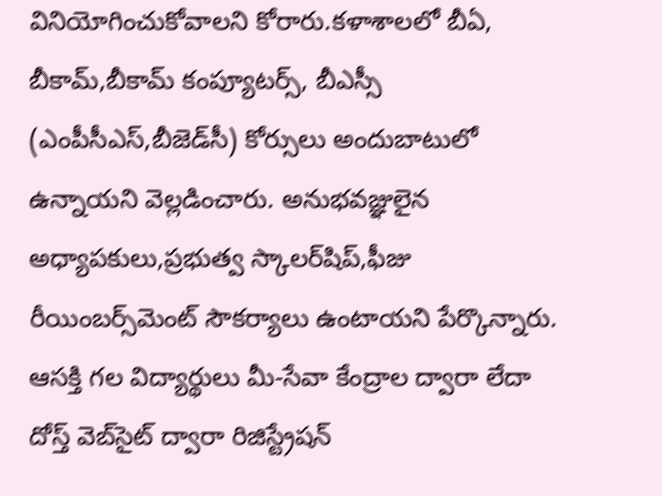వినియోగించుకోవాలని కోరారు.కళాశాలలో బీఏ, బీకామ్,బీకామ్ కంప్యూటర్స్, బీఎస్సీ (ఎంపీసీఎస్,బీజెడ్‌సీ) కోర్సులు అందుబాటులో ఉన్నాయని వెల్లడించారు. అనుభవజ్ఞులైన అధ్యాపకులు,ప్రభుత్వ స్కాలర్‌షిప్,ఫీజు రీయింబర్స్‌మెంట్ సౌకర్యాలు ఉంటాయని పేర్కొన్నారు. ఆసక్తి గల విద్యార్థులు మీ-సేవా కేంద్రాల ద్వారా లేదా దోస్త్ వెబ్‌సైట్ ద్వారా రిజిస్ట్రేషన్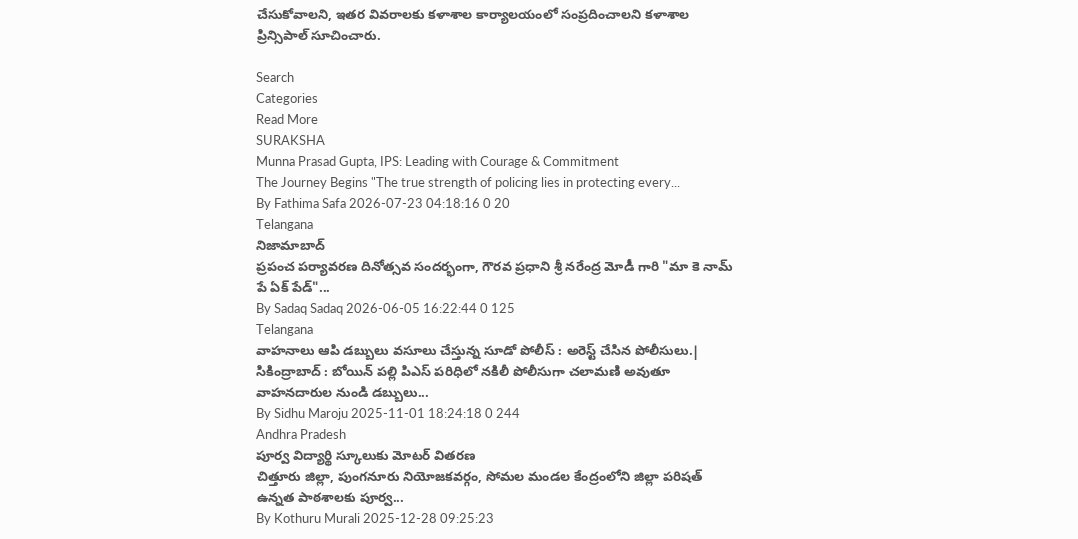చేసుకోవాలని, ఇతర వివరాలకు కళాశాల కార్యాలయంలో సంప్రదించాలని కళాశాల ప్రిన్సిపాల్ సూచించారు.

Search
Categories
Read More
SURAKSHA
Munna Prasad Gupta, IPS: Leading with Courage & Commitment
The Journey Begins "The true strength of policing lies in protecting every...
By Fathima Safa 2026-07-23 04:18:16 0 20
Telangana
నిజామాబాద్
ప్రపంచ పర్యావరణ దినోత్సవ సందర్భంగా, గౌరవ ప్రధాని శ్రీ నరేంద్ర మోడీ గారి "మా కె నామ్ పే ఏక్ పేడ్"...
By Sadaq Sadaq 2026-06-05 16:22:44 0 125
Telangana
వాహనాలు ఆపి డబ్బులు వసూలు చేస్తున్న సూడో పోలీస్ : అరెస్ట్ చేసిన పోలీసులు.|
సికింద్రాబాద్ : బోయిన్ పల్లి పిఎస్ పరిధిలో నకిలీ పోలీసుగా చలామణి అవుతూ వాహనదారుల నుండి డబ్బులు...
By Sidhu Maroju 2025-11-01 18:24:18 0 244
Andhra Pradesh
పూర్వ విద్యార్థి స్కూలుకు మోటర్ వితరణ
చిత్తూరు జిల్లా, పుంగనూరు నియోజకవర్గం, సోమల మండల కేంద్రంలోని జిల్లా పరిషత్ ఉన్నత పాఠశాలకు పూర్వ...
By Kothuru Murali 2025-12-28 09:25:23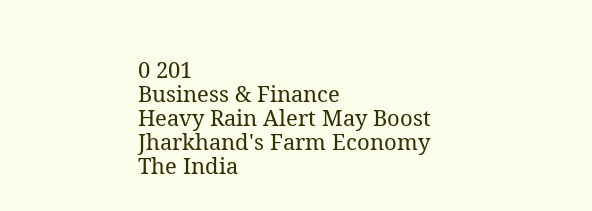0 201
Business & Finance
Heavy Rain Alert May Boost Jharkhand's Farm Economy
The India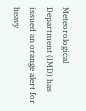Meteorological Department (IMD) has issued an orange alert for heavy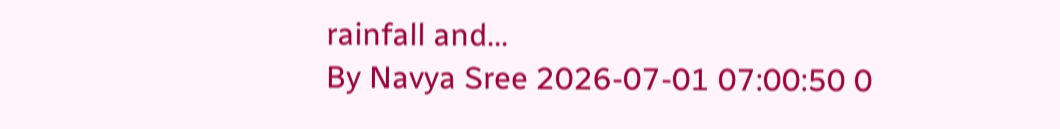rainfall and...
By Navya Sree 2026-07-01 07:00:50 0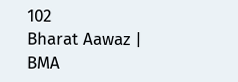102
Bharat Aawaz | BMA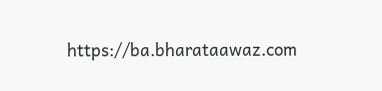https://ba.bharataawaz.com